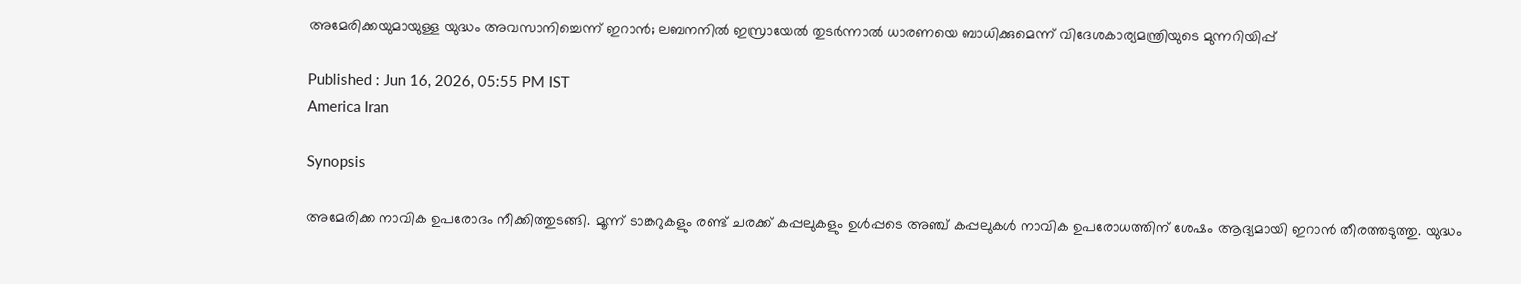അമേരിക്കയുമായുള്ള യുദ്ധം അവസാനിച്ചെന്ന് ഇറാൻ; ലബനനിൽ ഇസ്രായേൽ തുടർന്നാൽ ധാരണയെ ബാധിക്കുമെന്ന് വിദേശകാര്യമന്ത്രിയുടെ മുന്നറിയിപ്പ്

Published : Jun 16, 2026, 05:55 PM IST
America Iran

Synopsis

അമേരിക്ക നാവിക ഉപരോദം നീക്കിത്തുടങ്ങി. മൂന്ന് ടാങ്കറുകളും രണ്ട് ചരക്ക് കപ്പലുകളും ഉൾപ്പടെ അഞ്ച് കപ്പലുകൾ നാവിക ഉപരോധത്തിന് ശേഷം ആദ്യമായി ഇറാൻ തീരത്തടുത്തു. യുദ്ധം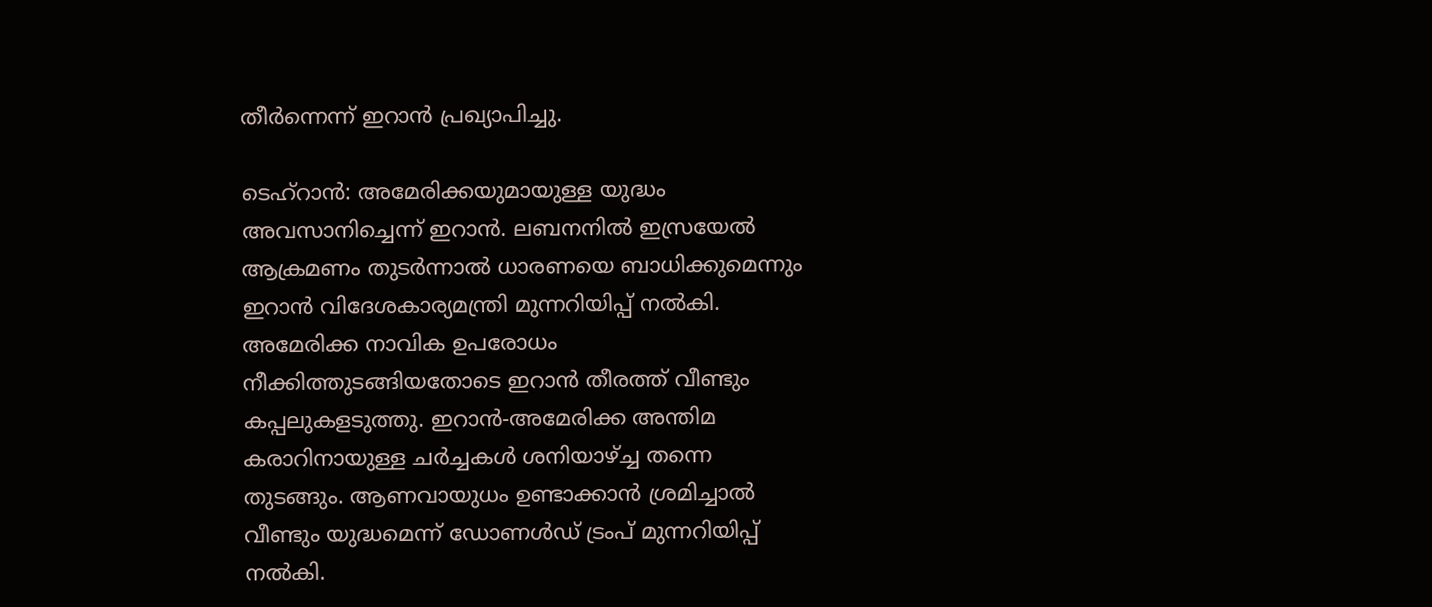തീർന്നെന്ന് ഇറാൻ പ്രഖ്യാപിച്ചു.

ടെഹ്റാൻ: അമേരിക്കയുമായുള്ള യുദ്ധം അവസാനിച്ചെന്ന് ഇറാൻ. ലബനനിൽ ഇസ്രയേൽ ആക്രമണം തുടർന്നാൽ ധാരണയെ ബാധിക്കുമെന്നും ഇറാൻ വിദേശകാര്യമന്ത്രി മുന്നറിയിപ്പ് നൽകി. അമേരിക്ക നാവിക ഉപരോധം നീക്കിത്തുടങ്ങിയതോടെ ഇറാൻ തീരത്ത് വീണ്ടും കപ്പലുകളടുത്തു. ഇറാൻ-അമേരിക്ക അന്തിമ കരാറിനായുള്ള ചർച്ചകൾ ശനിയാഴ്ച്ച തന്നെ തുടങ്ങും. ആണവായുധം ഉണ്ടാക്കാൻ ശ്രമിച്ചാൽ വീണ്ടും യുദ്ധമെന്ന് ഡോണൾഡ് ട്രംപ് മുന്നറിയിപ്പ് നൽകി.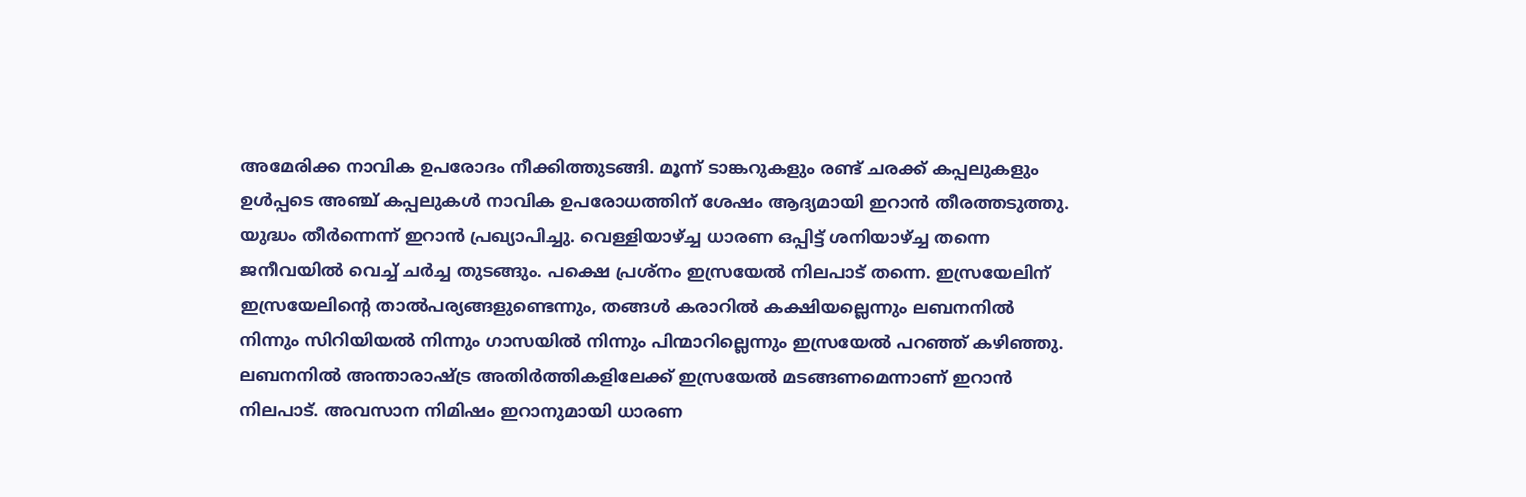അമേരിക്ക നാവിക ഉപരോദം നീക്കിത്തുടങ്ങി. മൂന്ന് ടാങ്കറുകളും രണ്ട് ചരക്ക് കപ്പലുകളും ഉൾപ്പടെ അഞ്ച് കപ്പലുകൾ നാവിക ഉപരോധത്തിന് ശേഷം ആദ്യമായി ഇറാൻ തീരത്തടുത്തു. യുദ്ധം തീർന്നെന്ന് ഇറാൻ പ്രഖ്യാപിച്ചു. വെള്ളിയാഴ്ച്ച ധാരണ ഒപ്പിട്ട് ശനിയാഴ്ച്ച തന്നെ ജനീവയിൽ വെച്ച് ചർച്ച തുടങ്ങും. പക്ഷെ പ്രശ്നം ഇസ്രയേൽ നിലപാട് തന്നെ. ഇസ്രയേലിന് ഇസ്രയേലിന്റെ താൽപര്യങ്ങളുണ്ടെന്നും, തങ്ങൾ കരാറിൽ കക്ഷിയല്ലെന്നും ലബനനിൽ നിന്നും സിറിയിയൽ നിന്നും ഗാസയിൽ നിന്നും പിന്മാറില്ലെന്നും ഇസ്രയേൽ പറഞ്ഞ് കഴിഞ്ഞു. ലബനനിൽ അന്താരാഷ്ട്ര അതിർത്തികളിലേക്ക് ഇസ്രയേൽ മടങ്ങണമെന്നാണ് ഇറാൻ നിലപാട്. അവസാന നിമിഷം ഇറാനുമായി ധാരണ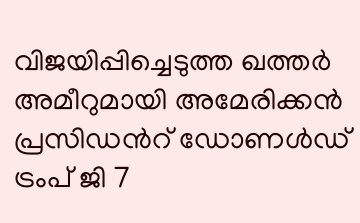വിജയിപ്പിച്ചെടുത്ത ഖത്തർ അമീറുമായി അമേരിക്കൻ പ്രസിഡന്‍റ് ഡോണൾഡ് ട്രംപ് ജി 7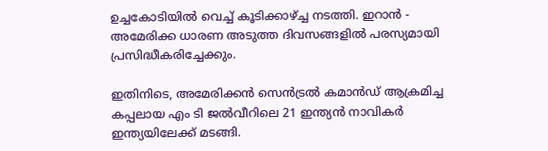ഉച്ചകോടിയിൽ വെച്ച് കൂടിക്കാഴ്ച്ച നടത്തി. ഇറാൻ - അമേരിക്ക ധാരണ അടുത്ത ദിവസങ്ങളിൽ പരസ്യമായി പ്രസിദ്ധീകരിച്ചേക്കും.

ഇതിനിടെ, അമേരിക്കൻ സെൻട്രൽ കമാൻഡ് ആക്രമിച്ച കപ്പലായ എം ടി ജൽവീറിലെ 21 ഇന്ത്യൻ നാവികർ ഇന്ത്യയിലേക്ക് മടങ്ങി.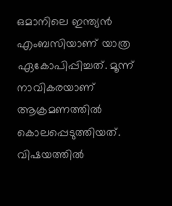ഒമാനിലെ ഇന്ത്യൻ എംബസിയാണ് യാത്ര ഏകോപിപ്പിച്ചത്. മൂന്ന് നാവികരയാണ് ആക്രമണത്തിൽ കൊലപ്പെടുത്തിയത്. വിഷയത്തിൽ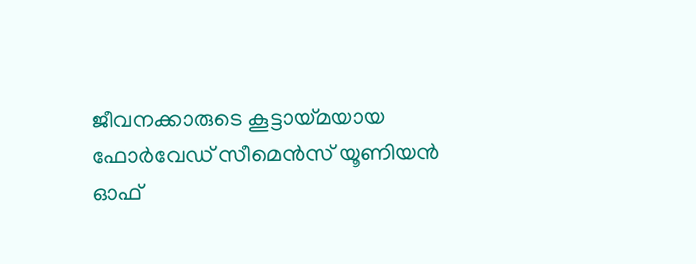ജീവനക്കാരുടെ കൂട്ടായ്മയായ ഫോർവേഡ് സീമെൻസ് യൂണിയൻ ഓഫ്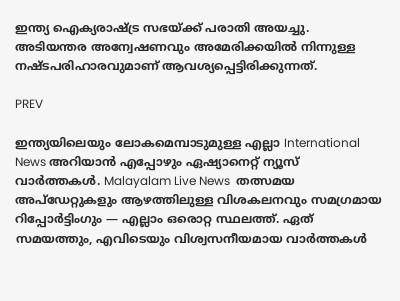ഇന്ത്യ ഐക്യരാഷ്ട്ര സഭയ്ക്ക് പരാതി അയച്ചു. അടിയന്തര അന്വേഷണവും അമേരിക്കയിൽ നിന്നുള്ള നഷ്ടപരിഹാരവുമാണ് ആവശ്യപ്പെട്ടിരിക്കുന്നത്.

PREV

ഇന്ത്യയിലെയും ലോകമെമ്പാടുമുള്ള എല്ലാ International News അറിയാൻ എപ്പോഴും ഏഷ്യാനെറ്റ് ന്യൂസ് വാർത്തകൾ. Malayalam Live News  തത്സമയ അപ്‌ഡേറ്റുകളും ആഴത്തിലുള്ള വിശകലനവും സമഗ്രമായ റിപ്പോർട്ടിംഗും — എല്ലാം ഒരൊറ്റ സ്ഥലത്ത്. ഏത് സമയത്തും, എവിടെയും വിശ്വസനീയമായ വാർത്തകൾ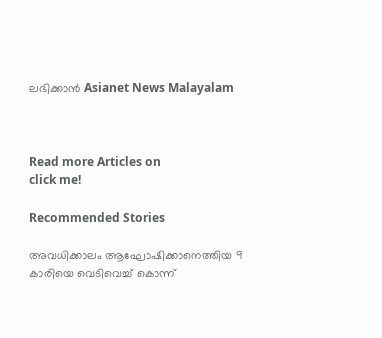ലഭിക്കാൻ Asianet News Malayalam



Read more Articles on
click me!

Recommended Stories

അവധിക്കാലം ആഘോഷിക്കാനെത്തിയ 9 കാരിയെ വെടിവെച്ച് കൊന്ന്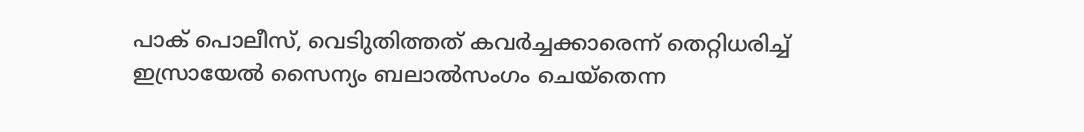പാക് പൊലീസ്, വെടിുതിത്തത് കവർച്ചക്കാരെന്ന് തെറ്റിധരിച്ച്
ഇസ്രായേല്‍ സൈന്യം ബലാല്‍സംഗം ചെയ്‌തെന്ന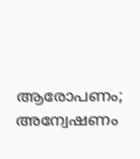ആരോപണം; അന്വേഷണം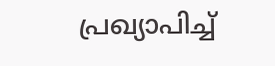പ്രഖ്യാപിച്ച്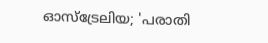ഓസ്ട്രേലിയ; 'പരാതി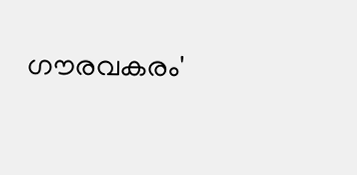ഗൗരവകരം'